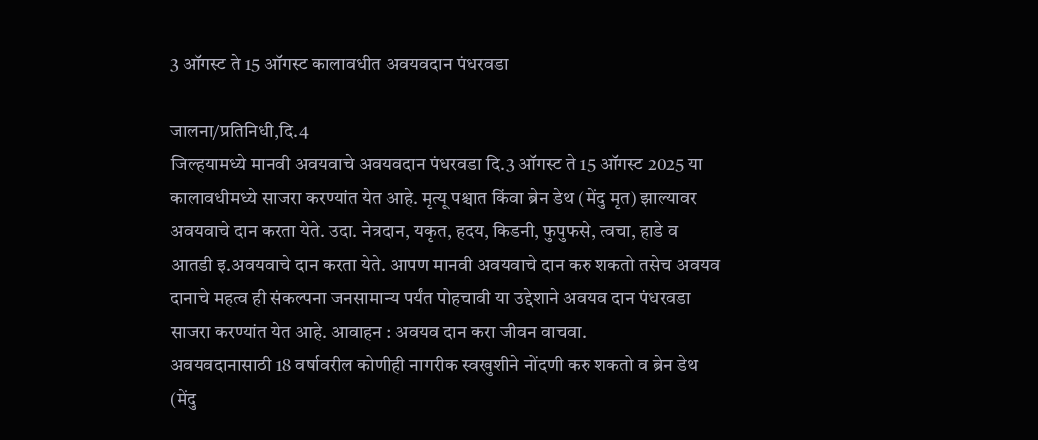3 ऑगस्ट ते 15 ऑगस्ट कालावधीत अवयवदान पंधरवडा

जालना/प्रतिनिधी,दि.4
जिल्हयामध्ये मानवी अवयवाचे अवयवदान पंधरवडा दि.3 ऑगस्ट ते 15 ऑगस्ट 2025 या कालावधीमध्ये साजरा करण्यांत येत आहे. मृत्यू पश्चात किंवा ब्रेन डेथ (मेंदु मृत) झाल्यावर अवयवाचे दान करता येते. उदा. नेत्रदान, यकृत, हदय, किडनी, फुपुफसे, त्वचा, हाडे व आतडी इ.अवयवाचे दान करता येते. आपण मानवी अवयवाचे दान करु शकतो तसेच अवयव दानाचे महत्व ही संकल्पना जनसामान्य पर्यंत पोहचावी या उद्देशाने अवयव दान पंधरवडा साजरा करण्यांत येत आहे. आवाहन : अवयव दान करा जीवन वाचवा.
अवयवदानासाठी 18 वर्षावरील कोणीही नागरीक स्वखुशीने नोंदणी करु शकतो व ब्रेन डेथ (मेंदु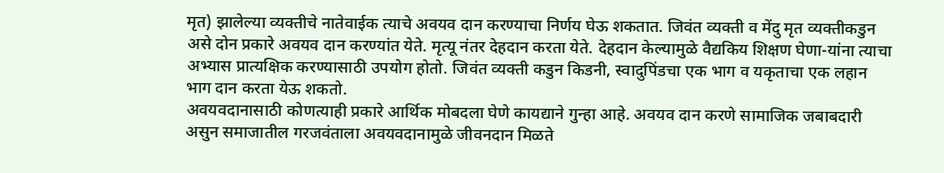मृत) झालेल्या व्यक्तीचे नातेवाईक त्याचे अवयव दान करण्याचा निर्णय घेऊ शकतात. जिवंत व्यक्ती व मेंदु मृत व्यक्तीकडुन असे दोन प्रकारे अवयव दान करण्यांत येते. मृत्यू नंतर देहदान करता येते. देहदान केल्यामुळे वैद्यकिय शिक्षण घेणा-यांना त्याचा अभ्यास प्रात्यक्षिक करण्यासाठी उपयोग होतो. जिवंत व्यक्ती कडुन किडनी, स्वादुपिंडचा एक भाग व यकृताचा एक लहान भाग दान करता येऊ शकतो.
अवयवदानासाठी कोणत्याही प्रकारे आर्थिक मोबदला घेणे कायद्याने गुन्हा आहे. अवयव दान करणे सामाजिक जबाबदारी असुन समाजातील गरजवंताला अवयवदानामुळे जीवनदान मिळते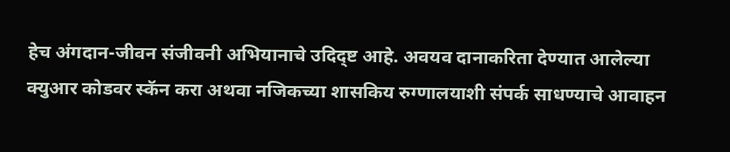हेच अंगदान-जीवन संजीवनी अभियानाचे उदिद्ष्ट आहे. अवयव दानाकरिता देण्यात आलेल्या क्युआर कोडवर स्कॅन करा अथवा नजिकच्या शासकिय रुग्णालयाशी संपर्क साधण्याचे आवाहन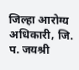जिल्हा आरोग्य अधिकारी, जि. प. जयश्री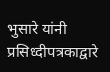भुसारे यांनी प्रसिध्दीपत्रकाद्वारे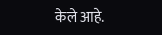केले आहे.